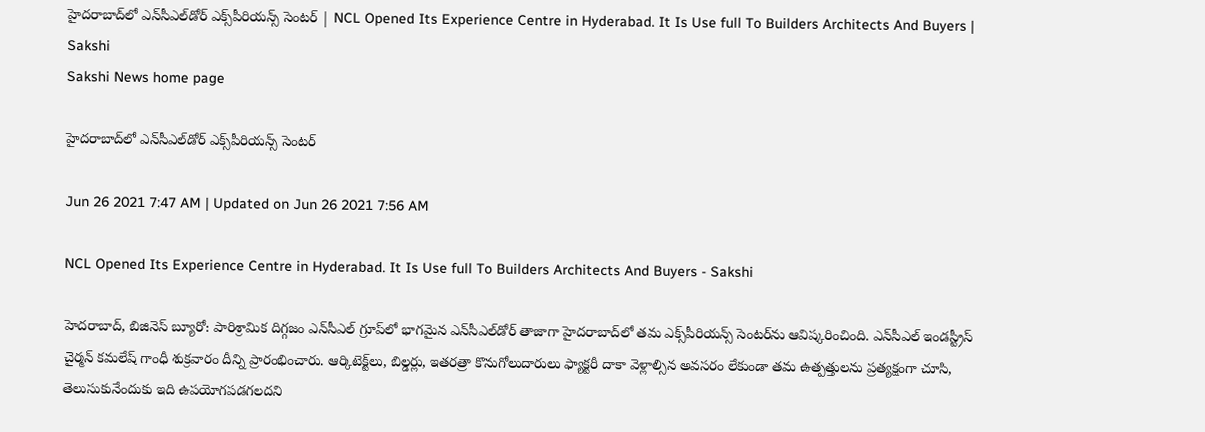హైదరాబాద్‌లో ఎన్‌సీఎల్‌డోర్‌ ఎక్స్‌పీరియన్స్‌ సెంటర్‌ | NCL Opened Its Experience Centre in Hyderabad. It Is Use full To Builders Architects And Buyers | Sakshi
Sakshi News home page

హైదరాబాద్‌లో ఎన్‌సీఎల్‌డోర్‌ ఎక్స్‌పీరియన్స్‌ సెంటర్‌

Jun 26 2021 7:47 AM | Updated on Jun 26 2021 7:56 AM

NCL Opened Its Experience Centre in Hyderabad. It Is Use full To Builders Architects And Buyers - Sakshi

హెదరాబాద్, బిజినెస్‌ బ్యూరో: పారిశ్రామిక దిగ్గజం ఎన్‌సీఎల్‌ గ్రూప్‌లో భాగమైన ఎన్‌సీఎల్‌డోర్‌ తాజాగా హైదరాబాద్‌లో తమ ఎక్స్‌పీరియన్స్‌ సెంటర్‌ను ఆవిష్కరించింది. ఎన్‌సీఎల్‌ ఇండస్ట్రీస్‌ చైర్మన్‌ కమలేష్‌ గాంధీ శుక్రవారం దీన్ని ప్రారంభించారు. ఆర్కిటెక్ట్‌లు, బిల్డర్లు, ఇతరత్రా కొనుగోలుదారులు ఫ్యాక్టరీ దాకా వెళ్లాల్సిన అవసరం లేకుండా తమ ఉత్పత్తులను ప్రత్యక్షంగా చూసి, తెలుసుకునేందుకు ఇది ఉపయోగపడగలదని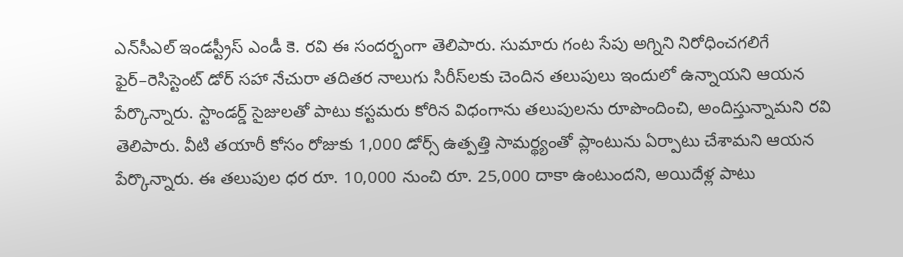ఎన్‌సీఎల్‌ ఇండస్ట్రీస్‌ ఎండీ కె. రవి ఈ సందర్భంగా తెలిపారు. సుమారు గంట సేపు అగ్నిని నిరోధించగలిగే ఫైర్‌–రెసిస్టెంట్‌ డోర్‌ సహా నేచురా తదితర నాలుగు సిరీస్‌లకు చెందిన తలుపులు ఇందులో ఉన్నాయని ఆయన పేర్కొన్నారు. స్టాండర్డ్‌ సైజులతో పాటు కస్టమరు కోరిన విధంగాను తలుపులను రూపొందించి, అందిస్తున్నామని రవి తెలిపారు. వీటి తయారీ కోసం రోజుకు 1,000 డోర్స్‌ ఉత్పత్తి సామర్థ్యంతో ప్లాంటును ఏర్పాటు చేశామని ఆయన పేర్కొన్నారు. ఈ తలుపుల ధర రూ. 10,000 నుంచి రూ. 25,000 దాకా ఉంటుందని, అయిదేళ్ల పాటు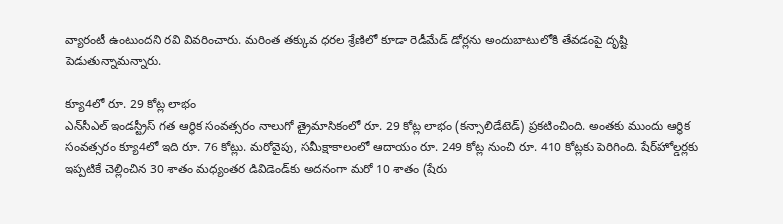వ్యారంటీ ఉంటుందని రవి వివరించారు. మరింత తక్కువ ధరల శ్రేణిలో కూడా రెడీమేడ్‌ డోర్లను అందుబాటులోకి తేవడంపై దృష్టి పెడుతున్నామన్నారు.

క్యూ4లో రూ. 29 కోట్ల లాభం
ఎన్‌సీఎల్‌ ఇండస్ట్రీస్‌ గత ఆర్థిక సంవత్సరం నాలుగో త్రైమాసికంలో రూ. 29 కోట్ల లాభం (కన్సాలిడేటెడ్‌) ప్రకటించింది. అంతకు ముందు ఆర్థిక సంవత్సరం క్యూ4లో ఇది రూ. 76 కోట్లు. మరోవైపు, సమీక్షాకాలంలో ఆదాయం రూ. 249 కోట్ల నుంచి రూ. 410 కోట్లకు పెరిగింది. షేర్‌హోల్డర్లకు ఇప్పటికే చెల్లించిన 30 శాతం మధ్యంతర డివిడెండ్‌కు అదనంగా మరో 10 శాతం (షేరు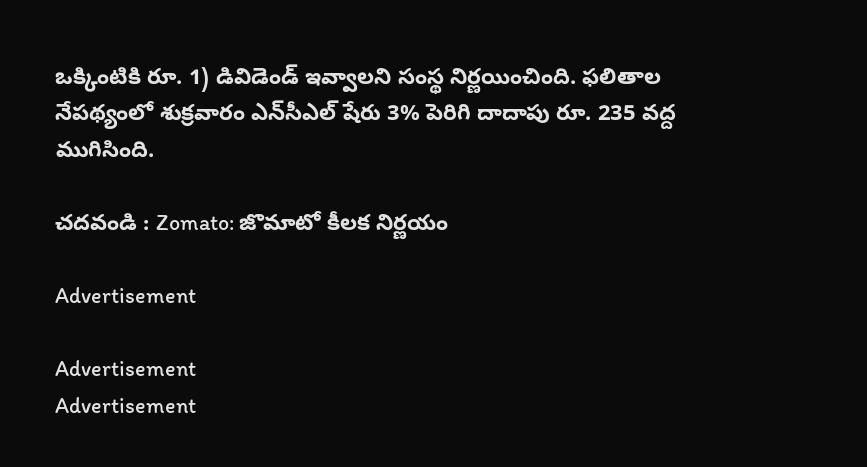ఒక్కింటికి రూ. 1) డివిడెండ్‌ ఇవ్వాలని సంస్థ నిర్ణయించింది. ఫలితాల నేపథ్యంలో శుక్రవారం ఎన్‌సీఎల్‌ షేరు 3% పెరిగి దాదాపు రూ. 235 వద్ద ముగిసింది.

చదవండి : Zomato: జొమాటో కీలక నిర్ణయం

Advertisement

Advertisement
Advertisement